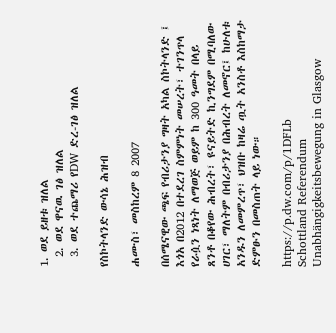1. ወደ ይዘቱ ዝለል
  2. ወደ ዋናዉ ገፅ ዝለል
  3. ወደ ተጨማሪ የDW ድረ-ገፅ ዝለል

የስኮትላንድ ውሳኔ ሕዝብ

ሐሙስ፣ መስከረም 8 2007

በሰሜናዊው ጫፍ የብሪታንያ ግዛት አካል ስኮትላንድ ፤ እጎአ በ2012 በተደረገ ስምምነት መሠረት፣ ተገንጥላ የራሷን ነጻነት ለማወጅ ወይም ከ 300 ዓመት በላይ ጸንቶ በቆየው ሕብረት፣ ዩናይትድ ኪንግደም በሚባለው ሀገር፣ ማለትም በብሪታንያ በሕብረት ለመኖር፤ ከሁለቱ አንዱን ለመምረጥ፣ ህዝቡ ከዛሬ ጧት አንስቶ እስከማታ ድምፁን በመስጠት ላይ ነው።

https://p.dw.com/p/1DFLb
Schottland Referendum Unabhängigkeitsbewegung in Glasgow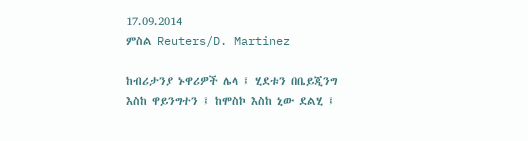17.09.2014
ምስል Reuters/D. Martinez

ከብሪታንያ ኑዋሪዎች ሌላ ፤ ሂደቱን በቤይጂንግ እስከ ዋይንግተን ፤ ከሞስኮ እስከ ኒው ደልሂ ፤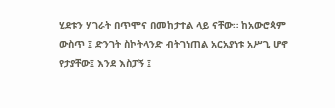ሂደቱን ሃገራት በጥሞና በመከታተል ላይ ናቸው። ከአውሮጳም ውስጥ ፤ ድንገት ስኮትላንድ ብትገነጠል አርአያነቱ አሥጊ ሆኖ የታያቸው፤ እንደ እስፓኝ ፤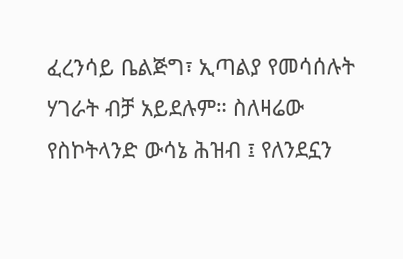ፈረንሳይ ቤልጅግ፣ ኢጣልያ የመሳሰሉት ሃገራት ብቻ አይደሉም። ስለዛሬው የስኮትላንድ ውሳኔ ሕዝብ ፤ የለንደኗን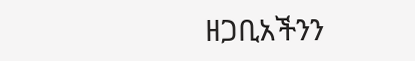ዘጋቢአችንን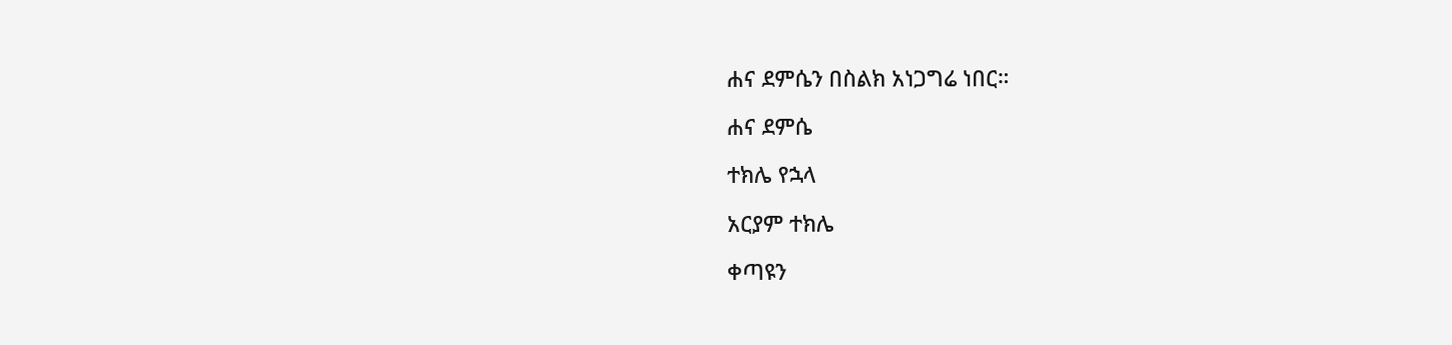ሐና ደምሴን በስልክ አነጋግሬ ነበር።

ሐና ደምሴ

ተክሌ የኋላ

አርያም ተክሌ

ቀጣዩን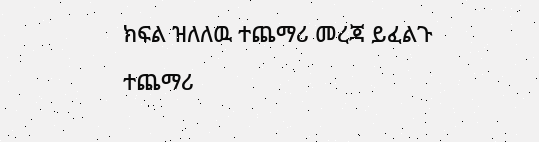ክፍል ዝለለዉ ተጨማሪ መረጃ ይፈልጉ

ተጨማሪ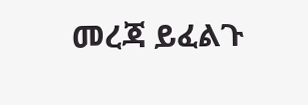መረጃ ይፈልጉ